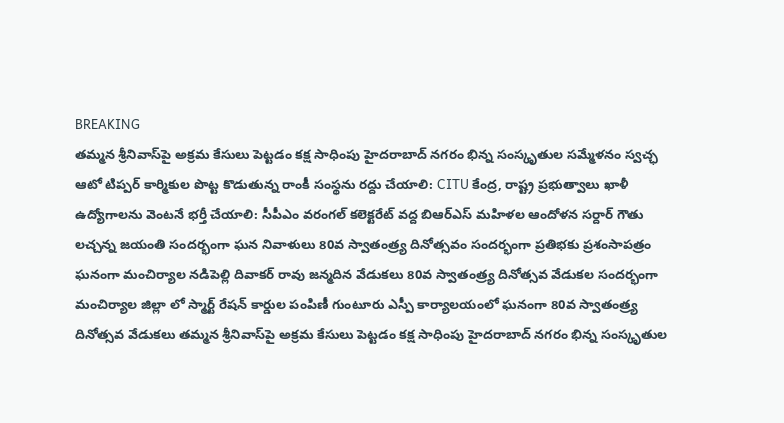BREAKING
తమ్మన శ్రీనివాస్‌పై అక్రమ కేసులు పెట్టడం కక్ష సాధింపు హైదరాబాద్ నగరం భిన్న సంస్కృతుల సమ్మేళనం స్వచ్ఛ ఆటో టిప్పర్ కార్మికుల పొట్ట కొడుతున్న రాంకీ సంస్థను రద్దు చేయాలి: CITU కేంద్ర, రాష్ట్ర ప్రభుత్వాలు ఖాళీ ఉద్యోగాలను వెంటనే భర్తీ చేయాలి: సీపీఎం వరంగల్ కలెక్టరేట్ వద్ద బిఆర్ఎస్ మహిళల ఆందోళన సర్దార్ గౌతు లచ్చన్న జయంతి సందర్భంగా ఘన నివాళులు 80వ స్వాతంత్ర్య దినోత్సవం సందర్భంగా ప్రతిభకు ప్రశంసాపత్రం ఘనంగా మంచిర్యాల నడిపెల్లి దివాకర్ రావు జన్మదిన వేడుకలు 80వ స్వాతంత్ర్య దినోత్సవ వేడుకల సందర్భంగా మంచిర్యాల జిల్లా లో స్మార్ట్ రేషన్ కార్డుల పంపిణీ గుంటూరు ఎస్పీ కార్యాలయంలో ఘనంగా 80వ స్వాతంత్ర్య దినోత్సవ వేడుకలు తమ్మన శ్రీనివాస్‌పై అక్రమ కేసులు పెట్టడం కక్ష సాధింపు హైదరాబాద్ నగరం భిన్న సంస్కృతుల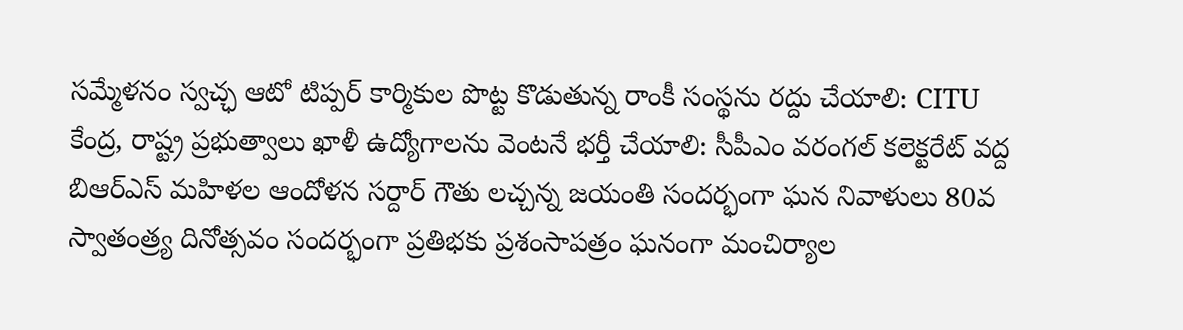సమ్మేళనం స్వచ్ఛ ఆటో టిప్పర్ కార్మికుల పొట్ట కొడుతున్న రాంకీ సంస్థను రద్దు చేయాలి: CITU కేంద్ర, రాష్ట్ర ప్రభుత్వాలు ఖాళీ ఉద్యోగాలను వెంటనే భర్తీ చేయాలి: సీపీఎం వరంగల్ కలెక్టరేట్ వద్ద బిఆర్ఎస్ మహిళల ఆందోళన సర్దార్ గౌతు లచ్చన్న జయంతి సందర్భంగా ఘన నివాళులు 80వ స్వాతంత్ర్య దినోత్సవం సందర్భంగా ప్రతిభకు ప్రశంసాపత్రం ఘనంగా మంచిర్యాల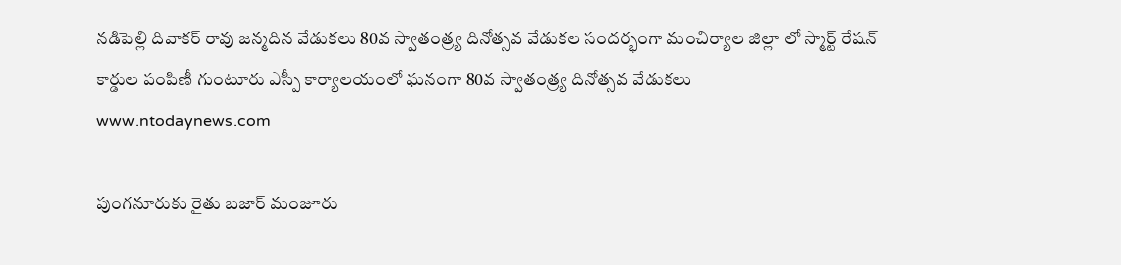నడిపెల్లి దివాకర్ రావు జన్మదిన వేడుకలు 80వ స్వాతంత్ర్య దినోత్సవ వేడుకల సందర్భంగా మంచిర్యాల జిల్లా లో స్మార్ట్ రేషన్ కార్డుల పంపిణీ గుంటూరు ఎస్పీ కార్యాలయంలో ఘనంగా 80వ స్వాతంత్ర్య దినోత్సవ వేడుకలు
www.ntodaynews.com

పుంగనూరుకు రైతు బజార్ మంజూరు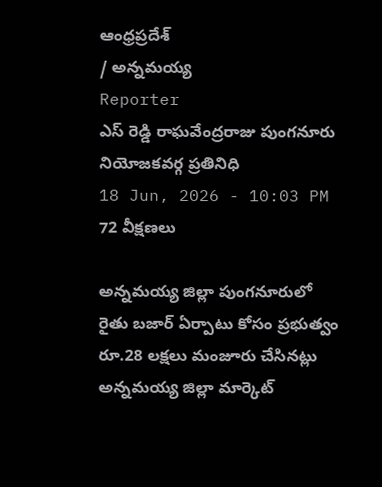ఆంధ్రప్రదేశ్
/ అన్నమయ్య
Reporter
ఎస్ రెడ్డి రాఘవేంద్రరాజు పుంగనూరు నియోజకవర్గ ప్రతినిధి
18 Jun, 2026 - 10:03 PM
72 వీక్షణలు

అన్నమయ్య జిల్లా పుంగనూరులో రైతు బజార్ ఏర్పాటు కోసం ప్రభుత్వం రూ.28 లక్షలు మంజూరు చేసినట్లు అన్నమయ్య జిల్లా మార్కెట్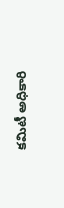కమిటీ అధికారి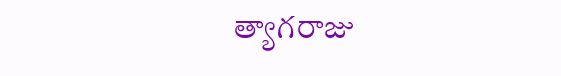త్యాగరాజు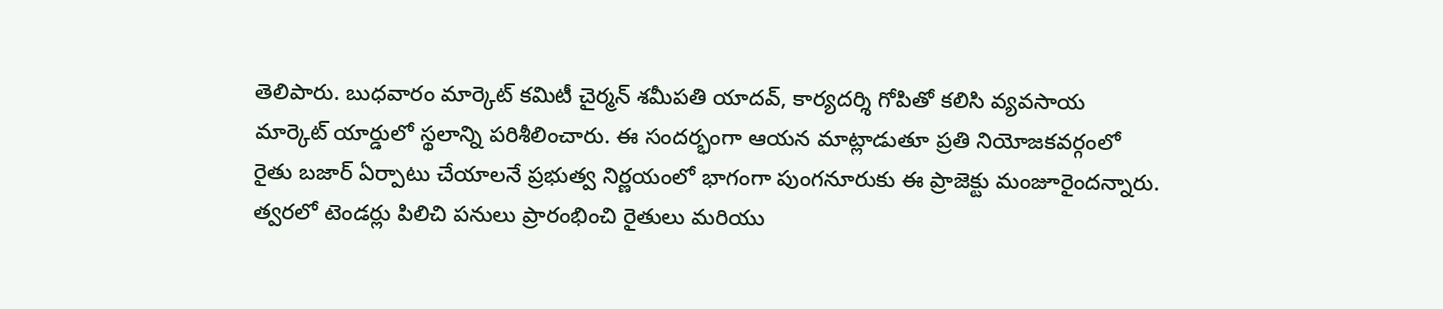తెలిపారు. బుధవారం మార్కెట్ కమిటీ చైర్మన్ శమీపతి యాదవ్, కార్యదర్శి గోపితో కలిసి వ్యవసాయ మార్కెట్ యార్డులో స్థలాన్ని పరిశీలించారు. ఈ సందర్భంగా ఆయన మాట్లాడుతూ ప్రతి నియోజకవర్గంలో రైతు బజార్ ఏర్పాటు చేయాలనే ప్రభుత్వ నిర్ణయంలో భాగంగా పుంగనూరుకు ఈ ప్రాజెక్టు మంజూరైందన్నారు. త్వరలో టెండర్లు పిలిచి పనులు ప్రారంభించి రైతులు మరియు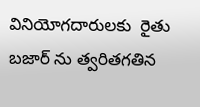వినియోగదారులకు  రైతు బజార్ ను త్వరితగతిన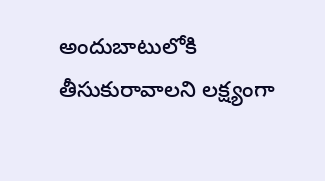అందుబాటులోకి తీసుకురావాలని లక్ష్యంగా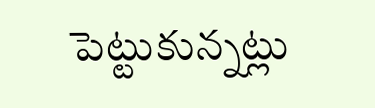పెట్టుకున్నట్లు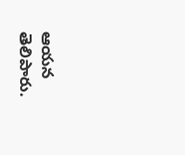ఆయన తెలిపారు.